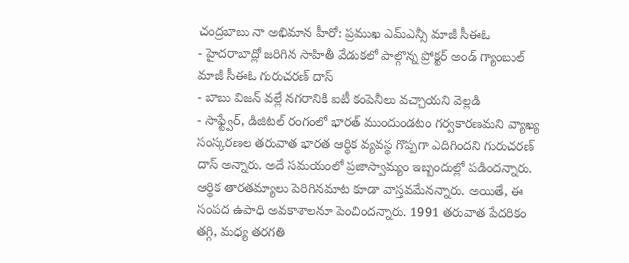చంద్రబాబు నా అభిమాన హీరో: ప్రముఖ ఎమ్ఎన్సీ మాజీ సీఈఓ
- హైదరాబాద్లో జరిగిన సాహితీ వేడుకలో పాల్గొన్న ప్రోక్టర్ అండ్ గ్యాంబుల్ మాజీ సీఈఓ గురుచరణ్ దాస్
- బాబు విజన్ వల్లే నగరానికి ఐటీ కంపెనీలు వచ్చాయని వెల్లడి
- సాఫ్ట్వేర్, డిజిటల్ రంగంలో భారత్ ముందుండటం గర్వకారణమని వ్యాఖ్య
సంస్కరణల తరువాత భారత ఆర్థిక వ్యవస్థ గొప్పగా ఎదిగిందని గురుచరణ్ దాస్ అన్నారు. అదే సమయంలో ప్రజాస్వామ్యం ఇబ్బందుల్లో పడిందన్నారు. ఆర్థిక తారతమ్యాలు పెరిగినమాట కూడా వాస్తవమేనన్నారు. అయితే, ఈ సంపద ఉపాధి అవకాశాలనూ పెంచిందన్నారు. 1991 తరువాత పేదరికం తగ్గి, మధ్య తరగతి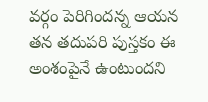వర్గం పెరిగిందన్న ఆయన తన తదుపరి పుస్తకం ఈ అంశంపైనే ఉంటుందని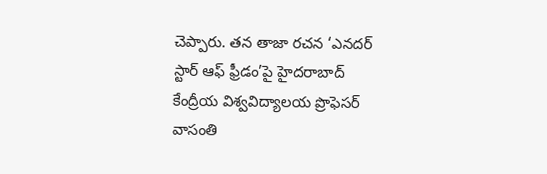చెప్పారు. తన తాజా రచన ‘ఎనదర్ స్టార్ ఆఫ్ ఫ్రీడం’పై హైదరాబాద్ కేంద్రీయ విశ్వవిద్యాలయ ప్రొఫెసర్ వాసంతి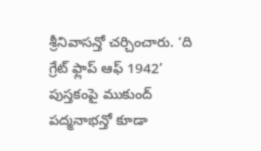శ్రీనివాసన్తో చర్చించారు. ‘ది గ్రేట్ ఫ్లాప్ ఆఫ్ 1942’ పుస్తకంపై ముకుంద్ పద్మనాభన్తో కూడా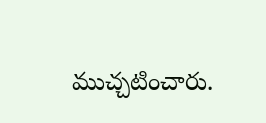ముచ్చటించారు.